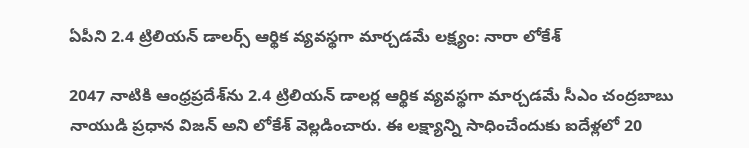ఏపీని 2.4 ట్రిలియన్ డాలర్స్ ఆర్థిక వ్యవస్థగా మార్చడమే లక్ష్యం: నారా లోకేశ్

2047 నాటికి ఆంధ్రప్రదేశ్‌ను 2.4 ట్రిలియన్ డాలర్ల ఆర్థిక వ్యవస్థగా మార్చడమే సీఎం చంద్రబాబు నాయుడి ప్రధాన విజన్ అని లోకేశ్ వెల్లడించారు. ఈ లక్ష్యాన్ని సాధించేందుకు ఐదేళ్లలో 20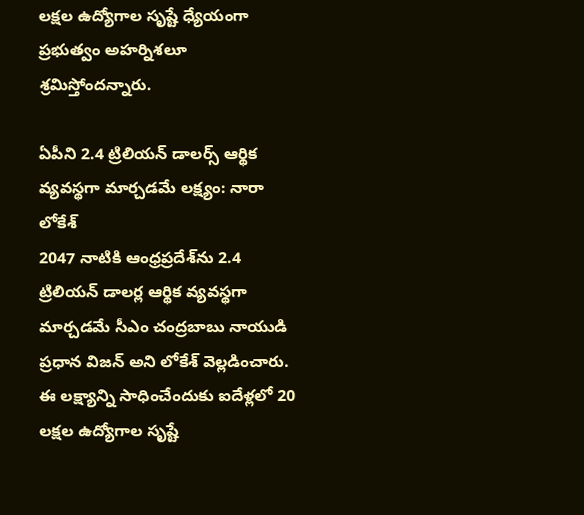లక్షల ఉద్యోగాల సృష్టే ధ్యేయంగా ప్రభుత్వం అహర్నిశలూ శ్రమిస్తోందన్నారు.

ఏపీని 2.4 ట్రిలియన్ డాలర్స్ ఆర్థిక వ్యవస్థగా మార్చడమే లక్ష్యం: నారా లోకేశ్
2047 నాటికి ఆంధ్రప్రదేశ్‌ను 2.4 ట్రిలియన్ డాలర్ల ఆర్థిక వ్యవస్థగా మార్చడమే సీఎం చంద్రబాబు నాయుడి ప్రధాన విజన్ అని లోకేశ్ వెల్లడించారు. ఈ లక్ష్యాన్ని సాధించేందుకు ఐదేళ్లలో 20 లక్షల ఉద్యోగాల సృష్టే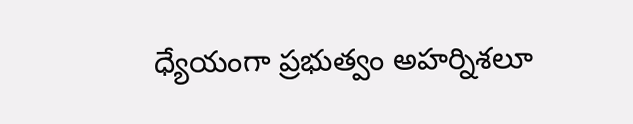ధ్యేయంగా ప్రభుత్వం అహర్నిశలూ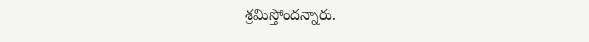శ్రమిస్తోందన్నారు.